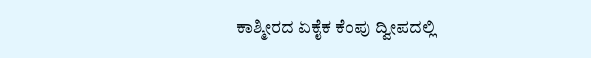ಕಾಶ್ಮೀರದ ಏಕೈಕ ಕೆಂಪು ದ್ವೀಪದಲ್ಲಿ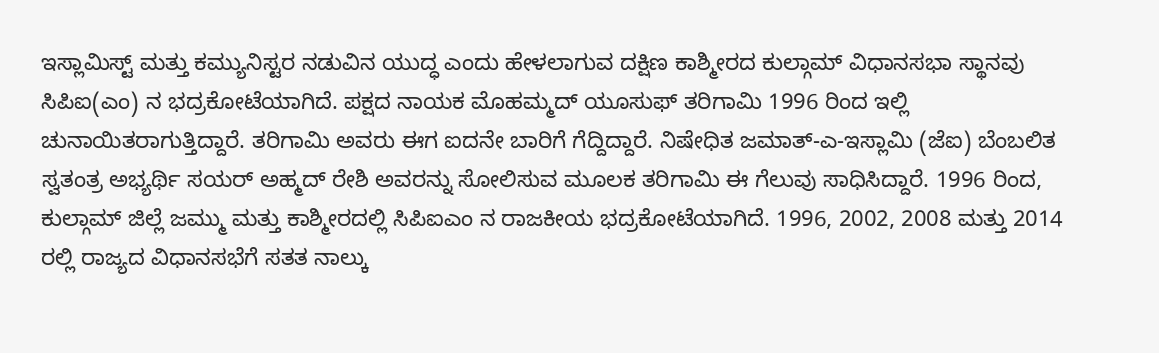ಇಸ್ಲಾಮಿಸ್ಟ್ ಮತ್ತು ಕಮ್ಯುನಿಸ್ಟರ ನಡುವಿನ ಯುದ್ಧ ಎಂದು ಹೇಳಲಾಗುವ ದಕ್ಷಿಣ ಕಾಶ್ಮೀರದ ಕುಲ್ಗಾಮ್ ವಿಧಾನಸಭಾ ಸ್ಥಾನವು ಸಿಪಿಐ(ಎಂ) ನ ಭದ್ರಕೋಟೆಯಾಗಿದೆ. ಪಕ್ಷದ ನಾಯಕ ಮೊಹಮ್ಮದ್ ಯೂಸುಫ್ ತರಿಗಾಮಿ 1996 ರಿಂದ ಇಲ್ಲಿ ಚುನಾಯಿತರಾಗುತ್ತಿದ್ದಾರೆ. ತರಿಗಾಮಿ ಅವರು ಈಗ ಐದನೇ ಬಾರಿಗೆ ಗೆದ್ದಿದ್ದಾರೆ. ನಿಷೇಧಿತ ಜಮಾತ್-ಎ-ಇಸ್ಲಾಮಿ (ಜೆಐ) ಬೆಂಬಲಿತ ಸ್ವತಂತ್ರ ಅಭ್ಯರ್ಥಿ ಸಯರ್ ಅಹ್ಮದ್ ರೇಶಿ ಅವರನ್ನು ಸೋಲಿಸುವ ಮೂಲಕ ತರಿಗಾಮಿ ಈ ಗೆಲುವು ಸಾಧಿಸಿದ್ದಾರೆ. 1996 ರಿಂದ, ಕುಲ್ಗಾಮ್ ಜಿಲ್ಲೆ ಜಮ್ಮು ಮತ್ತು ಕಾಶ್ಮೀರದಲ್ಲಿ ಸಿಪಿಐಎಂ ನ ರಾಜಕೀಯ ಭದ್ರಕೋಟೆಯಾಗಿದೆ. 1996, 2002, 2008 ಮತ್ತು 2014 ರಲ್ಲಿ ರಾಜ್ಯದ ವಿಧಾನಸಭೆಗೆ ಸತತ ನಾಲ್ಕು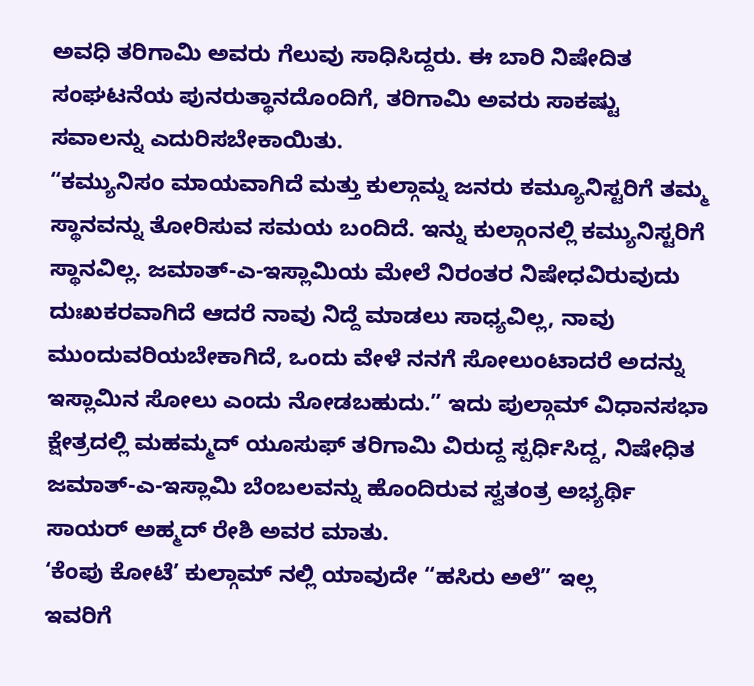ಅವಧಿ ತರಿಗಾಮಿ ಅವರು ಗೆಲುವು ಸಾಧಿಸಿದ್ದರು. ಈ ಬಾರಿ ನಿಷೇದಿತ ಸಂಘಟನೆಯ ಪುನರುತ್ಥಾನದೊಂದಿಗೆ, ತರಿಗಾಮಿ ಅವರು ಸಾಕಷ್ಟು ಸವಾಲನ್ನು ಎದುರಿಸಬೇಕಾಯಿತು.
“ಕಮ್ಯುನಿಸಂ ಮಾಯವಾಗಿದೆ ಮತ್ತು ಕುಲ್ಗಾಮ್ನ ಜನರು ಕಮ್ಯೂನಿಸ್ಟರಿಗೆ ತಮ್ಮ ಸ್ಥಾನವನ್ನು ತೋರಿಸುವ ಸಮಯ ಬಂದಿದೆ. ಇನ್ನು ಕುಲ್ಗಾಂನಲ್ಲಿ ಕಮ್ಯುನಿಸ್ಟರಿಗೆ ಸ್ಥಾನವಿಲ್ಲ. ಜಮಾತ್-ಎ-ಇಸ್ಲಾಮಿಯ ಮೇಲೆ ನಿರಂತರ ನಿಷೇಧವಿರುವುದು ದುಃಖಕರವಾಗಿದೆ ಆದರೆ ನಾವು ನಿದ್ದೆ ಮಾಡಲು ಸಾಧ್ಯವಿಲ್ಲ, ನಾವು ಮುಂದುವರಿಯಬೇಕಾಗಿದೆ, ಒಂದು ವೇಳೆ ನನಗೆ ಸೋಲುಂಟಾದರೆ ಅದನ್ನು ಇಸ್ಲಾಮಿನ ಸೋಲು ಎಂದು ನೋಡಬಹುದು.” ಇದು ಪುಲ್ಗಾಮ್ ವಿಧಾನಸಭಾ ಕ್ಷೇತ್ರದಲ್ಲಿ ಮಹಮ್ಮದ್ ಯೂಸುಫ್ ತರಿಗಾಮಿ ವಿರುದ್ದ ಸ್ಪರ್ಧಿಸಿದ್ದ, ನಿಷೇಧಿತ ಜಮಾತ್-ಎ-ಇಸ್ಲಾಮಿ ಬೆಂಬಲವನ್ನು ಹೊಂದಿರುವ ಸ್ವತಂತ್ರ ಅಭ್ಯರ್ಥಿ ಸಾಯರ್ ಅಹ್ಮದ್ ರೇಶಿ ಅವರ ಮಾತು.
‘ಕೆಂಪು ಕೋಟೆ’ ಕುಲ್ಗಾಮ್ ನಲ್ಲಿ ಯಾವುದೇ “ಹಸಿರು ಅಲೆ” ಇಲ್ಲ
ಇವರಿಗೆ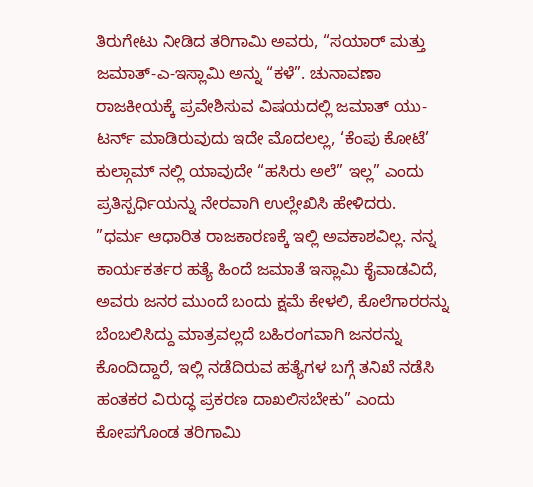ತಿರುಗೇಟು ನೀಡಿದ ತರಿಗಾಮಿ ಅವರು, “ಸಯಾರ್ ಮತ್ತು ಜಮಾತ್-ಎ-ಇಸ್ಲಾಮಿ ಅನ್ನು “ಕಳೆ”. ಚುನಾವಣಾ ರಾಜಕೀಯಕ್ಕೆ ಪ್ರವೇಶಿಸುವ ವಿಷಯದಲ್ಲಿ ಜಮಾತ್ ಯು-ಟರ್ನ್ ಮಾಡಿರುವುದು ಇದೇ ಮೊದಲಲ್ಲ, ‘ಕೆಂಪು ಕೋಟೆ’ ಕುಲ್ಗಾಮ್ ನಲ್ಲಿ ಯಾವುದೇ “ಹಸಿರು ಅಲೆ” ಇಲ್ಲ” ಎಂದು ಪ್ರತಿಸ್ಪರ್ಧಿಯನ್ನು ನೇರವಾಗಿ ಉಲ್ಲೇಖಿಸಿ ಹೇಳಿದರು.
”ಧರ್ಮ ಆಧಾರಿತ ರಾಜಕಾರಣಕ್ಕೆ ಇಲ್ಲಿ ಅವಕಾಶವಿಲ್ಲ. ನನ್ನ ಕಾರ್ಯಕರ್ತರ ಹತ್ಯೆ ಹಿಂದೆ ಜಮಾತೆ ಇಸ್ಲಾಮಿ ಕೈವಾಡವಿದೆ, ಅವರು ಜನರ ಮುಂದೆ ಬಂದು ಕ್ಷಮೆ ಕೇಳಲಿ, ಕೊಲೆಗಾರರನ್ನು ಬೆಂಬಲಿಸಿದ್ದು ಮಾತ್ರವಲ್ಲದೆ ಬಹಿರಂಗವಾಗಿ ಜನರನ್ನು ಕೊಂದಿದ್ದಾರೆ, ಇಲ್ಲಿ ನಡೆದಿರುವ ಹತ್ಯೆಗಳ ಬಗ್ಗೆ ತನಿಖೆ ನಡೆಸಿ ಹಂತಕರ ವಿರುದ್ಧ ಪ್ರಕರಣ ದಾಖಲಿಸಬೇಕು” ಎಂದು ಕೋಪಗೊಂಡ ತರಿಗಾಮಿ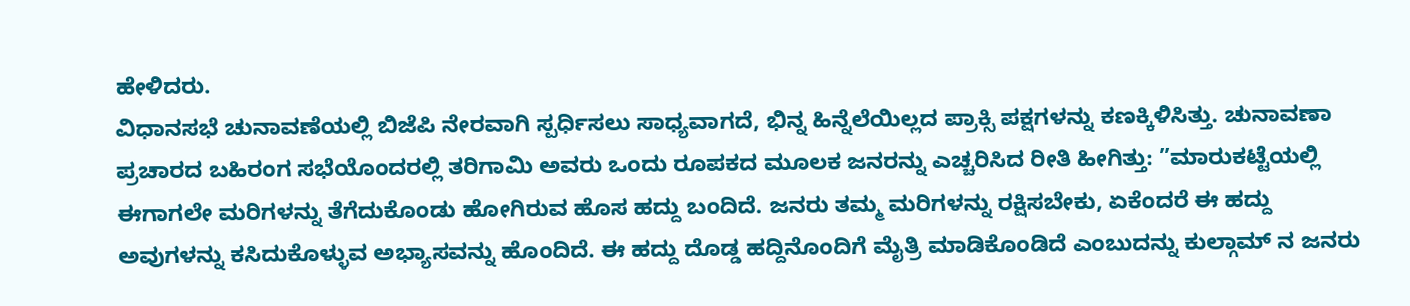ಹೇಳಿದರು.
ವಿಧಾನಸಭೆ ಚುನಾವಣೆಯಲ್ಲಿ ಬಿಜೆಪಿ ನೇರವಾಗಿ ಸ್ಪರ್ಧಿಸಲು ಸಾಧ್ಯವಾಗದೆ, ಭಿನ್ನ ಹಿನ್ನೆಲೆಯಿಲ್ಲದ ಪ್ರಾಕ್ಸಿ ಪಕ್ಷಗಳನ್ನು ಕಣಕ್ಕಿಳಿಸಿತ್ತು. ಚುನಾವಣಾ ಪ್ರಚಾರದ ಬಹಿರಂಗ ಸಭೆಯೊಂದರಲ್ಲಿ ತರಿಗಾಮಿ ಅವರು ಒಂದು ರೂಪಕದ ಮೂಲಕ ಜನರನ್ನು ಎಚ್ಚರಿಸಿದ ರೀತಿ ಹೀಗಿತ್ತು: ”ಮಾರುಕಟ್ಟೆಯಲ್ಲಿ ಈಗಾಗಲೇ ಮರಿಗಳನ್ನು ತೆಗೆದುಕೊಂಡು ಹೋಗಿರುವ ಹೊಸ ಹದ್ದು ಬಂದಿದೆ. ಜನರು ತಮ್ಮ ಮರಿಗಳನ್ನು ರಕ್ಷಿಸಬೇಕು, ಏಕೆಂದರೆ ಈ ಹದ್ದು ಅವುಗಳನ್ನು ಕಸಿದುಕೊಳ್ಳುವ ಅಭ್ಯಾಸವನ್ನು ಹೊಂದಿದೆ. ಈ ಹದ್ದು ದೊಡ್ಡ ಹದ್ದಿನೊಂದಿಗೆ ಮೈತ್ರಿ ಮಾಡಿಕೊಂಡಿದೆ ಎಂಬುದನ್ನು ಕುಲ್ಗಾಮ್ ನ ಜನರು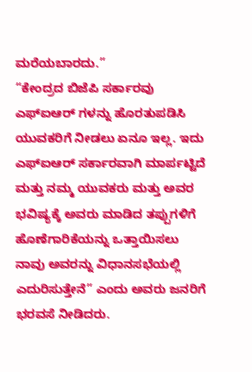ಮರೆಯಬಾರದು.”
“ಕೇಂದ್ರದ ಬಿಜೆಪಿ ಸರ್ಕಾರವು ಎಫ್ಐಆರ್ ಗಳನ್ನು ಹೊರತುಪಡಿಸಿ ಯುವಕರಿಗೆ ನೀಡಲು ಏನೂ ಇಲ್ಲ. ಇದು ಎಫ್ಐಆರ್ ಸರ್ಕಾರವಾಗಿ ಮಾರ್ಪಟ್ಟಿದೆ ಮತ್ತು ನಮ್ಮ ಯುವಕರು ಮತ್ತು ಅವರ ಭವಿಷ್ಯಕ್ಕೆ ಅವರು ಮಾಡಿದ ತಪ್ಪುಗಳಿಗೆ ಹೊಣೆಗಾರಿಕೆಯನ್ನು ಒತ್ತಾಯಿಸಲು ನಾವು ಅವರನ್ನು ವಿಧಾನಸಭೆಯಲ್ಲಿ ಎದುರಿಸುತ್ತೇನೆ” ಎಂದು ಅವರು ಜನರಿಗೆ ಭರವಸೆ ನೀಡಿದರು.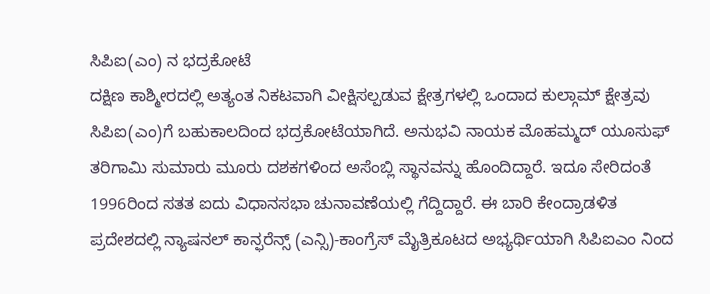ಸಿಪಿಐ(ಎಂ) ನ ಭದ್ರಕೋಟೆ
ದಕ್ಷಿಣ ಕಾಶ್ಮೀರದಲ್ಲಿ ಅತ್ಯಂತ ನಿಕಟವಾಗಿ ವೀಕ್ಷಿಸಲ್ಪಡುವ ಕ್ಷೇತ್ರಗಳಲ್ಲಿ ಒಂದಾದ ಕುಲ್ಗಾಮ್ ಕ್ಷೇತ್ರವು ಸಿಪಿಐ(ಎಂ)ಗೆ ಬಹುಕಾಲದಿಂದ ಭದ್ರಕೋಟೆಯಾಗಿದೆ. ಅನುಭವಿ ನಾಯಕ ಮೊಹಮ್ಮದ್ ಯೂಸುಫ್ ತರಿಗಾಮಿ ಸುಮಾರು ಮೂರು ದಶಕಗಳಿಂದ ಅಸೆಂಬ್ಲಿ ಸ್ಥಾನವನ್ನು ಹೊಂದಿದ್ದಾರೆ. ಇದೂ ಸೇರಿದಂತೆ 1996ರಿಂದ ಸತತ ಐದು ವಿಧಾನಸಭಾ ಚುನಾವಣೆಯಲ್ಲಿ ಗೆದ್ದಿದ್ದಾರೆ. ಈ ಬಾರಿ ಕೇಂದ್ರಾಡಳಿತ ಪ್ರದೇಶದಲ್ಲಿ ನ್ಯಾಷನಲ್ ಕಾನ್ಫರೆನ್ಸ್ (ಎನ್ಸಿ)-ಕಾಂಗ್ರೆಸ್ ಮೈತ್ರಿಕೂಟದ ಅಭ್ಯರ್ಥಿಯಾಗಿ ಸಿಪಿಐಎಂ ನಿಂದ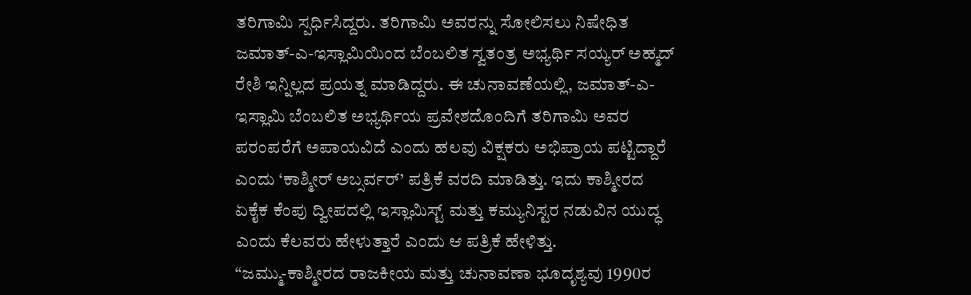ತರಿಗಾಮಿ ಸ್ಪರ್ಧಿಸಿದ್ದರು. ತರಿಗಾಮಿ ಅವರನ್ನು ಸೋಲಿಸಲು ನಿಷೇಧಿತ ಜಮಾತ್-ಎ-ಇಸ್ಲಾಮಿಯಿಂದ ಬೆಂಬಲಿತ ಸ್ವತಂತ್ರ ಅಭ್ಯರ್ಥಿ ಸಯ್ಯರ್ ಅಹ್ಮದ್ ರೇಶಿ ಇನ್ನಿಲ್ಲದ ಪ್ರಯತ್ನ ಮಾಡಿದ್ದರು. ಈ ಚುನಾವಣೆಯಲ್ಲಿ, ಜಮಾತ್-ಎ-ಇಸ್ಲಾಮಿ ಬೆಂಬಲಿತ ಅಭ್ಯರ್ಥಿಯ ಪ್ರವೇಶದೊಂದಿಗೆ ತರಿಗಾಮಿ ಅವರ ಪರಂಪರೆಗೆ ಅಪಾಯವಿದೆ ಎಂದು ಹಲವು ವಿಕ್ಷಕರು ಅಭಿಪ್ರಾಯ ಪಟ್ಟಿದ್ದಾರೆ ಎಂದು ‘ಕಾಶ್ಮೀರ್ ಅಬ್ಸರ್ವರ್’ ಪತ್ರಿಕೆ ವರದಿ ಮಾಡಿತ್ತು. ಇದು ಕಾಶ್ಮೀರದ ಏಕೈಕ ಕೆಂಪು ದ್ವೀಪದಲ್ಲಿ ಇಸ್ಲಾಮಿಸ್ಟ್ ಮತ್ತು ಕಮ್ಯುನಿಸ್ಟರ ನಡುವಿನ ಯುದ್ಧ ಎಂದು ಕೆಲವರು ಹೇಳುತ್ತಾರೆ ಎಂದು ಆ ಪತ್ರಿಕೆ ಹೇಳಿತ್ತು.
“ಜಮ್ಮು-ಕಾಶ್ಮೀರದ ರಾಜಕೀಯ ಮತ್ತು ಚುನಾವಣಾ ಭೂದೃಶ್ಯವು 1990ರ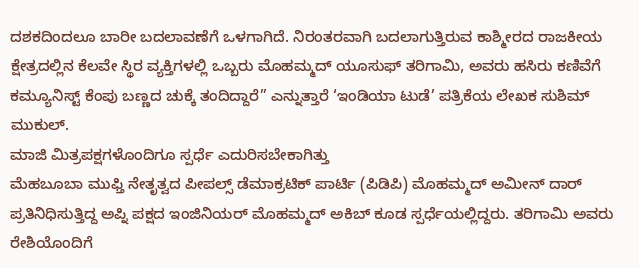ದಶಕದಿಂದಲೂ ಬಾರೀ ಬದಲಾವಣೆಗೆ ಒಳಗಾಗಿದೆ. ನಿರಂತರವಾಗಿ ಬದಲಾಗುತ್ತಿರುವ ಕಾಶ್ಮೀರದ ರಾಜಕೀಯ ಕ್ಷೇತ್ರದಲ್ಲಿನ ಕೆಲವೇ ಸ್ಥಿರ ವ್ಯಕ್ತಿಗಳಲ್ಲಿ ಒಬ್ಬರು ಮೊಹಮ್ಮದ್ ಯೂಸುಫ್ ತರಿಗಾಮಿ, ಅವರು ಹಸಿರು ಕಣಿವೆಗೆ ಕಮ್ಯೂನಿಸ್ಟ್ ಕೆಂಪು ಬಣ್ಣದ ಚುಕ್ಕೆ ತಂದಿದ್ದಾರೆ” ಎನ್ನುತ್ತಾರೆ ‘ಇಂಡಿಯಾ ಟುಡೆ’ ಪತ್ರಿಕೆಯ ಲೇಖಕ ಸುಶಿಮ್ ಮುಕುಲ್.
ಮಾಜಿ ಮಿತ್ರಪಕ್ಷಗಳೊಂದಿಗೂ ಸ್ಪರ್ಧೆ ಎದುರಿಸಬೇಕಾಗಿತ್ತು
ಮೆಹಬೂಬಾ ಮುಫ್ತಿ ನೇತೃತ್ವದ ಪೀಪಲ್ಸ್ ಡೆಮಾಕ್ರಟಿಕ್ ಪಾರ್ಟಿ (ಪಿಡಿಪಿ) ಮೊಹಮ್ಮದ್ ಅಮೀನ್ ದಾರ್ ಪ್ರತಿನಿಧಿಸುತ್ತಿದ್ದ ಅಪ್ನಿ ಪಕ್ಷದ ಇಂಜಿನಿಯರ್ ಮೊಹಮ್ಮದ್ ಅಕಿಬ್ ಕೂಡ ಸ್ಪರ್ಧೆಯಲ್ಲಿದ್ದರು. ತರಿಗಾಮಿ ಅವರು ರೇಶಿಯೊಂದಿಗೆ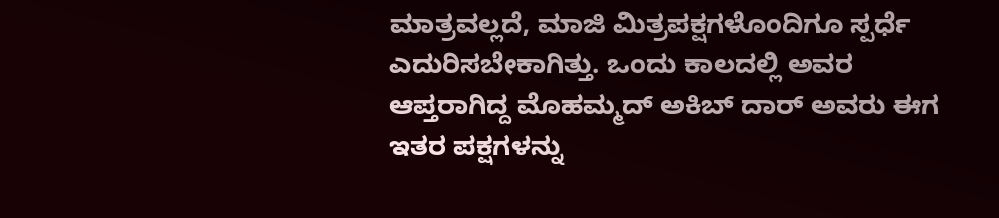ಮಾತ್ರವಲ್ಲದೆ, ಮಾಜಿ ಮಿತ್ರಪಕ್ಷಗಳೊಂದಿಗೂ ಸ್ಪರ್ಧೆ ಎದುರಿಸಬೇಕಾಗಿತ್ತು. ಒಂದು ಕಾಲದಲ್ಲಿ ಅವರ ಆಪ್ತರಾಗಿದ್ದ ಮೊಹಮ್ಮದ್ ಅಕಿಬ್ ದಾರ್ ಅವರು ಈಗ ಇತರ ಪಕ್ಷಗಳನ್ನು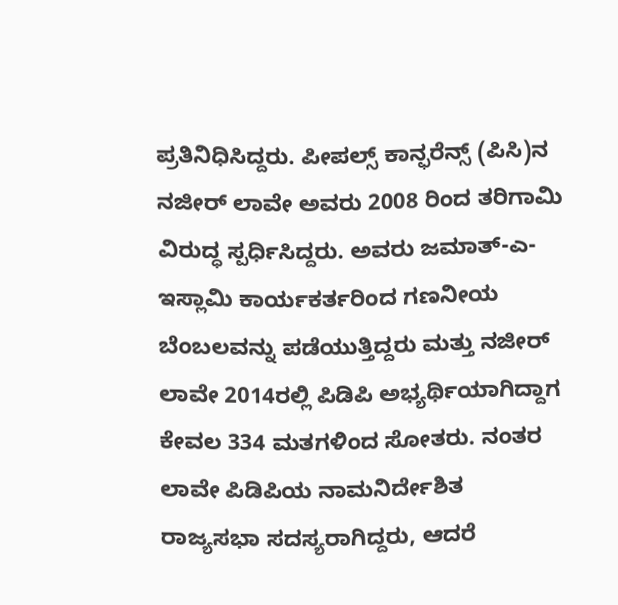ಪ್ರತಿನಿಧಿಸಿದ್ದರು. ಪೀಪಲ್ಸ್ ಕಾನ್ಫರೆನ್ಸ್ (ಪಿಸಿ)ನ ನಜೀರ್ ಲಾವೇ ಅವರು 2008 ರಿಂದ ತರಿಗಾಮಿ ವಿರುದ್ಧ ಸ್ಪರ್ಧಿಸಿದ್ದರು. ಅವರು ಜಮಾತ್-ಎ-ಇಸ್ಲಾಮಿ ಕಾರ್ಯಕರ್ತರಿಂದ ಗಣನೀಯ ಬೆಂಬಲವನ್ನು ಪಡೆಯುತ್ತಿದ್ದರು ಮತ್ತು ನಜೀರ್ ಲಾವೇ 2014ರಲ್ಲಿ ಪಿಡಿಪಿ ಅಭ್ಯರ್ಥಿಯಾಗಿದ್ದಾಗ ಕೇವಲ 334 ಮತಗಳಿಂದ ಸೋತರು. ನಂತರ ಲಾವೇ ಪಿಡಿಪಿಯ ನಾಮನಿರ್ದೇಶಿತ ರಾಜ್ಯಸಭಾ ಸದಸ್ಯರಾಗಿದ್ದರು, ಆದರೆ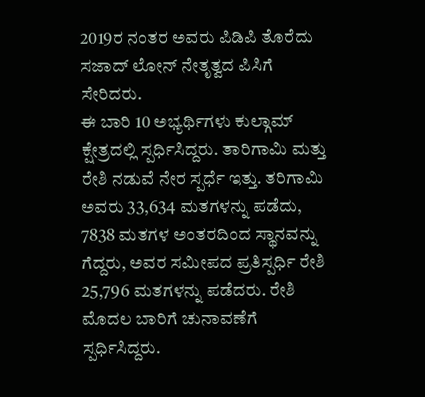2019ರ ನಂತರ ಅವರು ಪಿಡಿಪಿ ತೊರೆದು ಸಜಾದ್ ಲೋನ್ ನೇತೃತ್ವದ ಪಿಸಿಗೆ ಸೇರಿದರು.
ಈ ಬಾರಿ 10 ಅಭ್ಯರ್ಥಿಗಳು ಕುಲ್ಗಾಮ್ ಕ್ಷೇತ್ರದಲ್ಲಿ ಸ್ಪರ್ಧಿಸಿದ್ದರು. ತಾರಿಗಾಮಿ ಮತ್ತು ರೇಶಿ ನಡುವೆ ನೇರ ಸ್ಪರ್ಧೆ ಇತ್ತು. ತರಿಗಾಮಿ ಅವರು 33,634 ಮತಗಳನ್ನು ಪಡೆದು, 7838 ಮತಗಳ ಅಂತರದಿಂದ ಸ್ಥಾನವನ್ನು ಗೆದ್ದರು, ಅವರ ಸಮೀಪದ ಪ್ರತಿಸ್ಪರ್ಧಿ ರೇಶಿ 25,796 ಮತಗಳನ್ನು ಪಡೆದರು. ರೇಶಿ ಮೊದಲ ಬಾರಿಗೆ ಚುನಾವಣೆಗೆ ಸ್ಪರ್ಧಿಸಿದ್ದರು.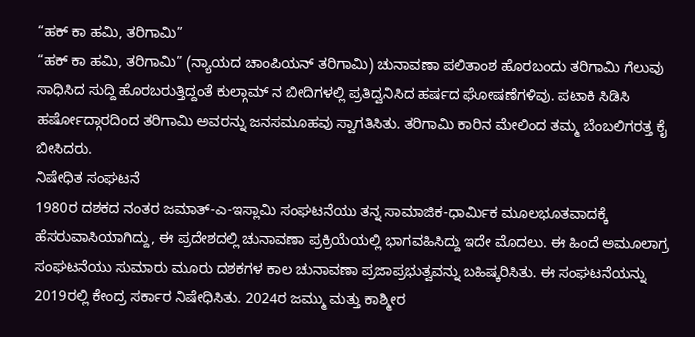“ಹಕ್ ಕಾ ಹಮಿ, ತರಿಗಾಮಿ”
“ಹಕ್ ಕಾ ಹಮಿ, ತರಿಗಾಮಿ” (ನ್ಯಾಯದ ಚಾಂಪಿಯನ್ ತರಿಗಾಮಿ) ಚುನಾವಣಾ ಪಲಿತಾಂಶ ಹೊರಬಂದು ತರಿಗಾಮಿ ಗೆಲುವು ಸಾಧಿಸಿದ ಸುದ್ದಿ ಹೊರಬರುತ್ತಿದ್ದಂತೆ ಕುಲ್ಗಾಮ್ ನ ಬೀದಿಗಳಲ್ಲಿ ಪ್ರತಿದ್ವನಿಸಿದ ಹರ್ಷದ ಘೋಷಣೆಗಳಿವು. ಪಟಾಕಿ ಸಿಡಿಸಿ ಹರ್ಷೋದ್ಗಾರದಿಂದ ತರಿಗಾಮಿ ಅವರನ್ನು ಜನಸಮೂಹವು ಸ್ವಾಗತಿಸಿತು. ತರಿಗಾಮಿ ಕಾರಿನ ಮೇಲಿಂದ ತಮ್ಮ ಬೆಂಬಲಿಗರತ್ತ ಕೈ ಬೀಸಿದರು.
ನಿಷೇಧಿತ ಸಂಘಟನೆ
1980ರ ದಶಕದ ನಂತರ ಜಮಾತ್-ಎ-ಇಸ್ಲಾಮಿ ಸಂಘಟನೆಯು ತನ್ನ ಸಾಮಾಜಿಕ-ಧಾರ್ಮಿಕ ಮೂಲಭೂತವಾದಕ್ಕೆ ಹೆಸರುವಾಸಿಯಾಗಿದ್ದು, ಈ ಪ್ರದೇಶದಲ್ಲಿ ಚುನಾವಣಾ ಪ್ರಕ್ರಿಯೆಯಲ್ಲಿ ಭಾಗವಹಿಸಿದ್ದು ಇದೇ ಮೊದಲು. ಈ ಹಿಂದೆ ಅಮೂಲಾಗ್ರ ಸಂಘಟನೆಯು ಸುಮಾರು ಮೂರು ದಶಕಗಳ ಕಾಲ ಚುನಾವಣಾ ಪ್ರಜಾಪ್ರಭುತ್ವವನ್ನು ಬಹಿಷ್ಕರಿಸಿತು. ಈ ಸಂಘಟನೆಯನ್ನು 2019ರಲ್ಲಿ ಕೇಂದ್ರ ಸರ್ಕಾರ ನಿಷೇಧಿಸಿತು. 2024ರ ಜಮ್ಮು ಮತ್ತು ಕಾಶ್ಮೀರ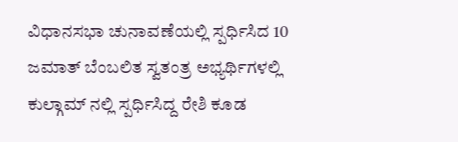ವಿಧಾನಸಭಾ ಚುನಾವಣೆಯಲ್ಲಿ ಸ್ಪರ್ಧಿಸಿದ 10 ಜಮಾತ್ ಬೆಂಬಲಿತ ಸ್ವತಂತ್ರ ಅಭ್ಯರ್ಥಿಗಳಲ್ಲಿ ಕುಲ್ಗಾಮ್ ನಲ್ಲಿ ಸ್ಪರ್ಧಿಸಿದ್ದ ರೇಶಿ ಕೂಡ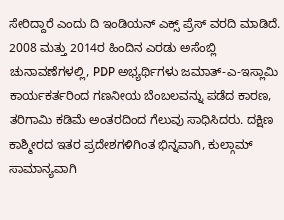ಸೇರಿದ್ದಾರೆ ಎಂದು ದಿ ಇಂಡಿಯನ್ ಎಕ್ಸ್ ಪ್ರೆಸ್ ವರದಿ ಮಾಡಿದೆ.
2008 ಮತ್ತು 2014ರ ಹಿಂದಿನ ಎರಡು ಅಸೆಂಬ್ಲಿ ಚುನಾವಣೆಗಳಲ್ಲಿ, PDP ಅಭ್ಯರ್ಥಿಗಳು ಜಮಾತ್-ಎ-ಇಸ್ಲಾಮಿ ಕಾರ್ಯಕರ್ತರಿಂದ ಗಣನೀಯ ಬೆಂಬಲವನ್ನು ಪಡೆದ ಕಾರಣ, ತರಿಗಾಮಿ ಕಡಿಮೆ ಅಂತರದಿಂದ ಗೆಲುವು ಸಾಧಿಸಿದರು. ದಕ್ಷಿಣ ಕಾಶ್ಮೀರದ ಇತರ ಪ್ರದೇಶಗಳಿಗಿಂತ ಭಿನ್ನವಾಗಿ, ಕುಲ್ಗಾಮ್ ಸಾಮಾನ್ಯವಾಗಿ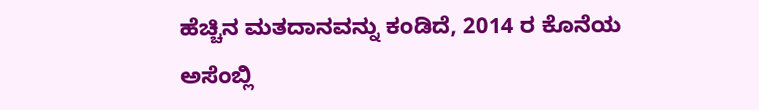ಹೆಚ್ಚಿನ ಮತದಾನವನ್ನು ಕಂಡಿದೆ, 2014 ರ ಕೊನೆಯ ಅಸೆಂಬ್ಲಿ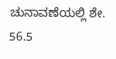ಚುನಾವಣೆಯಲ್ಲಿ ಶೇ. 56.5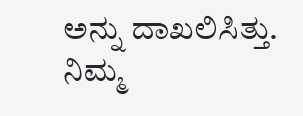ಅನ್ನು ದಾಖಲಿಸಿತ್ತು.
ನಿಮ್ಮ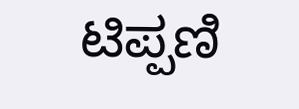ಟಿಪ್ಪಣಿ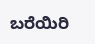ಬರೆಯಿರಿ